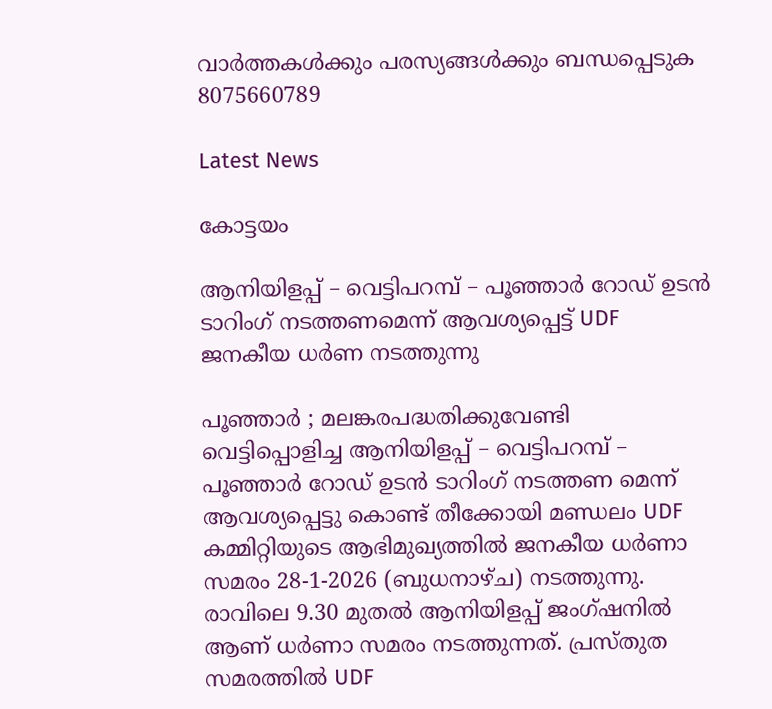വാർത്തകൾക്കും പരസ്യങ്ങൾക്കും ബന്ധപ്പെടുക 8075660789

Latest News

കോട്ടയം

ആനിയിളപ്പ് – വെട്ടിപറമ്പ് – പൂഞ്ഞാർ റോഡ് ഉടൻ ടാറിംഗ് നടത്തണമെന്ന് ആവശ്യപ്പെട്ട് UDF ജനകീയ ധർണ നടത്തുന്നു

പൂഞ്ഞാർ ; മലങ്കരപദ്ധതിക്കുവേണ്ടി വെട്ടിപ്പൊളിച്ച ആനിയിളപ്പ് – വെട്ടിപറമ്പ് – പൂഞ്ഞാർ റോഡ് ഉടൻ ടാറിംഗ് നടത്തണ മെന്ന് ആവശ്യപ്പെട്ടു കൊണ്ട് തീക്കോയി മണ്ഡലം UDF കമ്മിറ്റിയുടെ ആഭിമുഖ്യത്തിൽ ജനകീയ ധർണാ സമരം 28-1-2026 (ബുധനാഴ്ച) നടത്തുന്നു. രാവിലെ 9.30 മുതൽ ആനിയിളപ്പ് ജംഗ്ഷനിൽ ആണ് ധർണാ സമരം നടത്തുന്നത്. പ്രസ്തുത സമരത്തിൽ UDF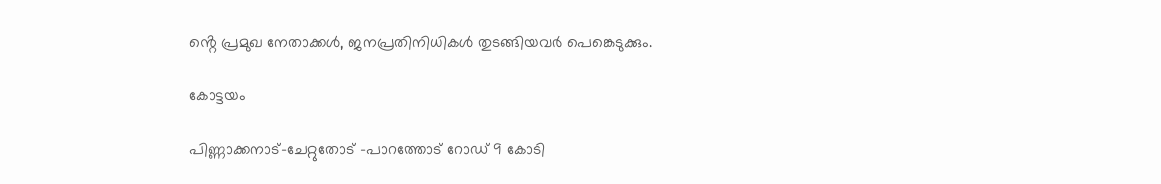ൻ്റെ പ്രമുഖ നേതാക്കൾ, ജനപ്രതിനിധികൾ തുടങ്ങിയവർ പെങ്കെടുക്കും.

കോട്ടയം

പിണ്ണാക്കനാട്-ചേറ്റുതോട് -പാറത്തോട് റോഡ് 9 കോടി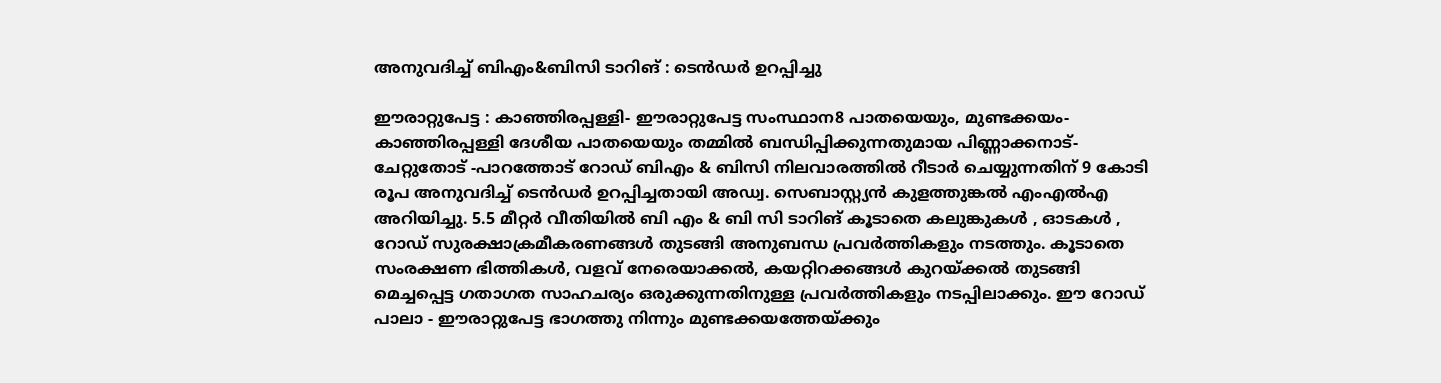അനുവദിച്ച് ബിഎം&ബിസി ടാറിങ് : ടെൻഡർ ഉറപ്പിച്ചു

ഈരാറ്റുപേട്ട : കാഞ്ഞിരപ്പള്ളി- ഈരാറ്റുപേട്ട സംസ്ഥാന8 പാതയെയും, മുണ്ടക്കയം-കാഞ്ഞിരപ്പള്ളി ദേശീയ പാതയെയും തമ്മിൽ ബന്ധിപ്പിക്കുന്നതുമായ പിണ്ണാക്കനാട്-ചേറ്റുതോട് -പാറത്തോട് റോഡ് ബിഎം & ബിസി നിലവാരത്തിൽ റീടാർ ചെയ്യുന്നതിന് 9 കോടി രൂപ അനുവദിച്ച് ടെൻഡർ ഉറപ്പിച്ചതായി അഡ്വ. സെബാസ്റ്റ്യൻ കുളത്തുങ്കൽ എംഎൽഎ അറിയിച്ചു. 5.5 മീറ്റർ വീതിയിൽ ബി എം & ബി സി ടാറിങ് കൂടാതെ കലുങ്കുകൾ , ഓടകൾ , റോഡ് സുരക്ഷാക്രമീകരണങ്ങൾ തുടങ്ങി അനുബന്ധ പ്രവർത്തികളും നടത്തും. കൂടാതെ സംരക്ഷണ ഭിത്തികൾ, വളവ് നേരെയാക്കൽ, കയറ്റിറക്കങ്ങൾ കുറയ്ക്കൽ തുടങ്ങി മെച്ചപ്പെട്ട ഗതാഗത സാഹചര്യം ഒരുക്കുന്നതിനുള്ള പ്രവർത്തികളും നടപ്പിലാക്കും. ഈ റോഡ് പാലാ - ഈരാറ്റുപേട്ട ഭാഗത്തു നിന്നും മുണ്ടക്കയത്തേയ്ക്കും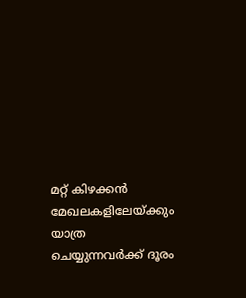മറ്റ് കിഴക്കൻ മേഖലകളിലേയ്ക്കും യാത്ര ചെയ്യുന്നവർക്ക് ദൂരം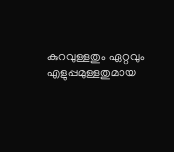കുറവുള്ളതും ഏറ്റവും എളുപ്പമുള്ളതുമായ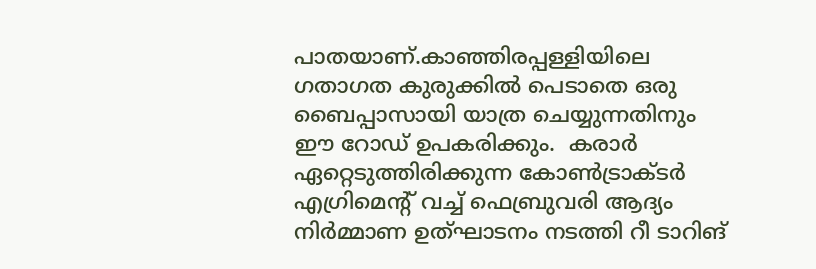പാതയാണ്.കാഞ്ഞിരപ്പള്ളിയിലെ ഗതാഗത കുരുക്കിൽ പെടാതെ ഒരു ബൈപ്പാസായി യാത്ര ചെയ്യുന്നതിനും ഈ റോഡ് ഉപകരിക്കും.  കരാർ ഏറ്റെടുത്തിരിക്കുന്ന കോൺട്രാക്ടർ എഗ്രിമെന്റ് വച്ച് ഫെബ്രുവരി ആദ്യം നിർമ്മാണ ഉത്ഘാടനം നടത്തി റീ ടാറിങ്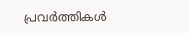പ്രവർത്തികൾ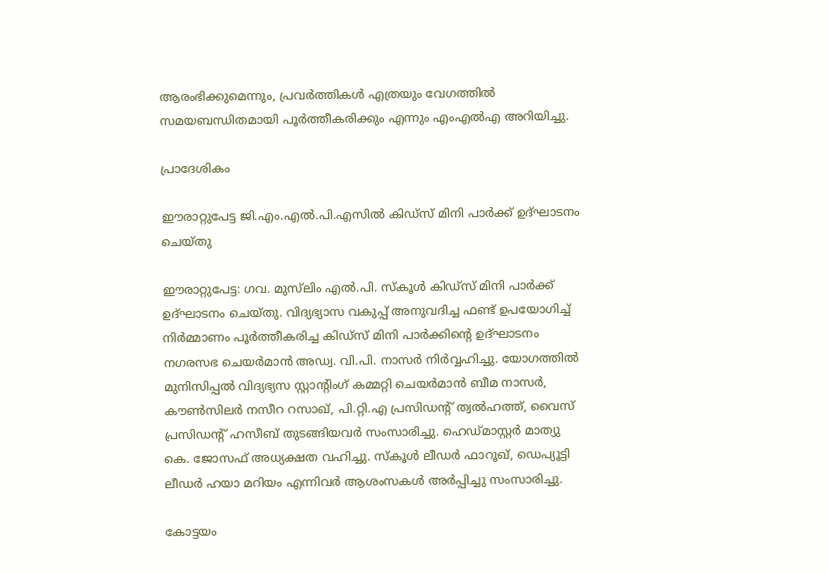ആരംഭിക്കുമെന്നും, പ്രവർത്തികൾ എത്രയും വേഗത്തിൽ സമയബന്ധിതമായി പൂർത്തീകരിക്കും എന്നും എംഎൽഎ അറിയിച്ചു.

പ്രാദേശികം

ഈരാറ്റുപേട്ട ജി.എം.എൽ.പി.എസിൽ കിഡ്സ് മിനി പാർക്ക് ഉദ്ഘാടനം ചെയ്തു

ഈരാറ്റുപേട്ട: ഗവ. മുസ്‍ലിം എൽ.പി. സ്കൂൾ കിഡ്സ് മിനി പാർക്ക് ഉദ്ഘാടനം ചെയ്തു. വിദ്യഭ്യാസ വകുപ്പ് അനുവദിച്ച ഫണ്ട് ഉപയോഗിച്ച് നിർമ്മാണം പൂർത്തീകരിച്ച കിഡ്സ് മിനി പാർക്കിന്റെ ഉദ്ഘാടനം നഗരസഭ ചെയർമാൻ അഡ്വ. വി.പി. നാസർ നിർവ്വഹിച്ചു. യോഗത്തിൽ മുനിസിപ്പൽ വിദ്യഭ്യസ സ്റ്റാന്റിംഗ് കമ്മറ്റി ചെയർമാൻ ബീമ നാസർ, കൗൺസിലർ നസീറ റസാഖ്, പി.റ്റി.എ പ്രസിഡന്റ് ത്വൽഹത്ത്, വൈസ് പ്രസിഡന്റ് ഹസീബ് തുടങ്ങിയവർ സംസാരിച്ചു. ഹെഡ്മാസ്റ്റർ മാത്യു കെ. ജോസഫ് അധ്യക്ഷത വഹിച്ചു. സ്കൂൾ ലീഡർ ഫാറൂഖ്, ഡെപ്യൂട്ടി ലീഡർ ഹയാ മറിയം എന്നിവർ ആശംസകൾ അർപ്പിച്ചു സംസാരിച്ചു.

കോട്ടയം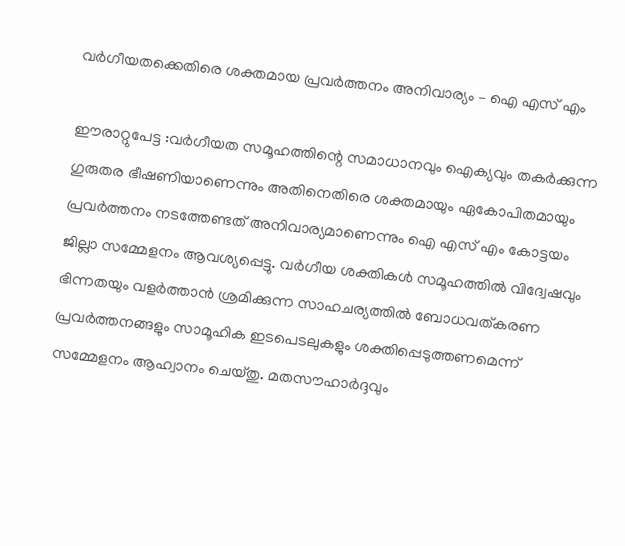വർഗീയതക്കെതിരെ ശക്തമായ പ്രവർത്തനം അനിവാര്യം – ഐ എസ് എം

ഈരാറ്റുപേട്ട :വർഗീയത സമൂഹത്തിന്റെ സമാധാനവും ഐക്യവും തകർക്കുന്ന ഗുരുതര ഭീഷണിയാണെന്നും അതിനെതിരെ ശക്തമായും ഏകോപിതമായും പ്രവർത്തനം നടത്തേണ്ടത് അനിവാര്യമാണെന്നും ഐ എസ് എം കോട്ടയം ജില്ലാ സമ്മേളനം ആവശ്യപ്പെട്ടു. വർഗീയ ശക്തികൾ സമൂഹത്തിൽ വിദ്വേഷവും ഭിന്നതയും വളർത്താൻ ശ്രമിക്കുന്ന സാഹചര്യത്തിൽ ബോധവത്കരണ പ്രവർത്തനങ്ങളും സാമൂഹിക ഇടപെടലുകളും ശക്തിപ്പെടുത്തണമെന്ന് സമ്മേളനം ആഹ്വാനം ചെയ്തു. മതസൗഹാർദ്ദവും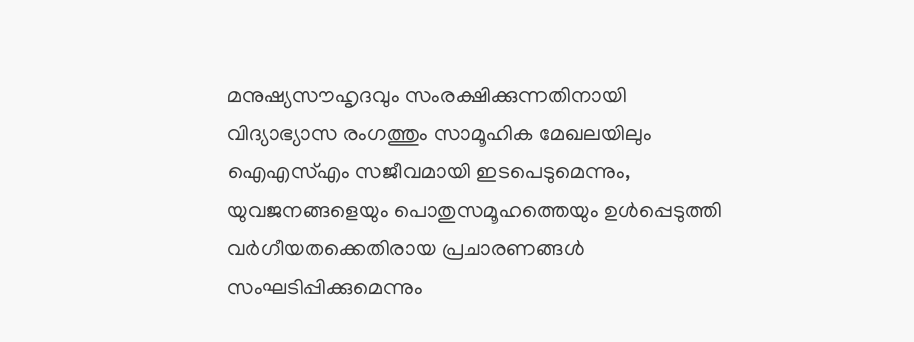മനുഷ്യസൗഹൃദവും സംരക്ഷിക്കുന്നതിനായി വിദ്യാഭ്യാസ രംഗത്തും സാമൂഹിക മേഖലയിലും ഐഎസ്എം സജീവമായി ഇടപെടുമെന്നും, യുവജനങ്ങളെയും പൊതുസമൂഹത്തെയും ഉൾപ്പെടുത്തി വർഗീയതക്കെതിരായ പ്രചാരണങ്ങൾ സംഘടിപ്പിക്കുമെന്നും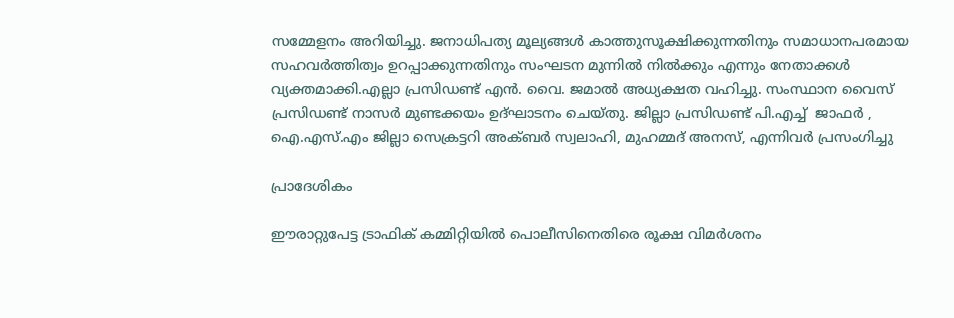സമ്മേളനം അറിയിച്ചു. ജനാധിപത്യ മൂല്യങ്ങൾ കാത്തുസൂക്ഷിക്കുന്നതിനും സമാധാനപരമായ സഹവർത്തിത്വം ഉറപ്പാക്കുന്നതിനും സംഘടന മുന്നിൽ നിൽക്കും എന്നും നേതാക്കൾ വ്യക്തമാക്കി.എല്ലാ പ്രസിഡണ്ട് എൻ. വൈ. ജമാൽ അധ്യക്ഷത വഹിച്ചു. സംസ്ഥാന വൈസ് പ്രസിഡണ്ട് നാസർ മുണ്ടക്കയം ഉദ്ഘാടനം ചെയ്തു. ജില്ലാ പ്രസിഡണ്ട് പി.എച്ച്  ജാഫർ , ഐ.എസ്.എം ജില്ലാ സെക്രട്ടറി അക്ബർ സ്വലാഹി, മുഹമ്മദ് അനസ്, എന്നിവർ പ്രസംഗിച്ചു

പ്രാദേശികം

ഈരാറ്റുപേട്ട ട്രാഫിക് കമ്മിറ്റിയിൽ പൊലീസിനെതിരെ രൂക്ഷ വിമർശനം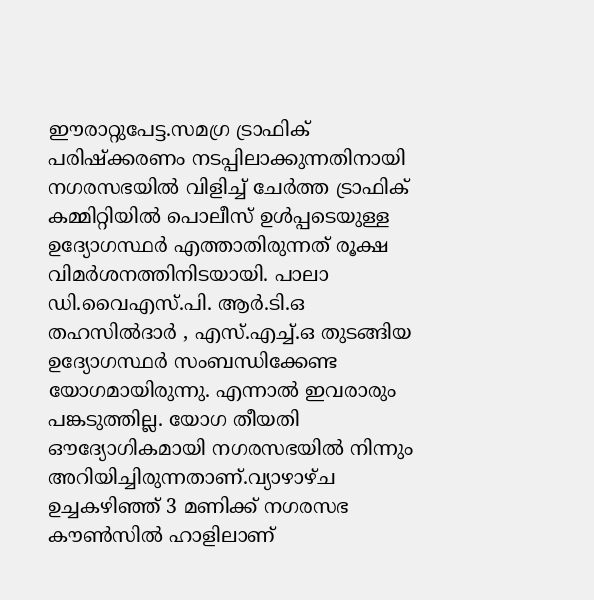ഈരാറ്റുപേട്ട.സമഗ്ര ട്രാഫിക് പരിഷ്ക്കരണം നടപ്പിലാക്കുന്നതിനായി നഗരസഭയിൽ വിളിച്ച് ചേർത്ത ട്രാഫിക് കമ്മിറ്റിയിൽ പൊലീസ് ഉൾപ്പടെയുള്ള ഉദ്യോഗസ്ഥർ എത്താതിരുന്നത് രൂക്ഷ വിമർശനത്തിനിടയായി. പാലാ ഡി.വൈഎസ്.പി. ആർ.ടി.ഒ തഹസിൽദാർ , എസ്.എച്ച്.ഒ തുടങ്ങിയ ഉദ്യോഗസ്ഥർ സംബന്ധിക്കേണ്ട യോഗമായിരുന്നു. എന്നാൽ ഇവരാരും പങ്കടുത്തില്ല. യോഗ തീയതി ഔദ്യോഗികമായി നഗരസഭയിൽ നിന്നും അറിയിച്ചിരുന്നതാണ്.വ്യാഴാഴ്ച ഉച്ചകഴിഞ്ഞ് 3 മണിക്ക് നഗരസഭ കൗൺസിൽ ഹാളിലാണ്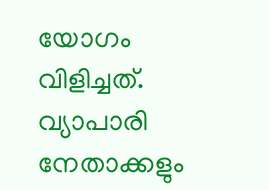യോഗം വിളിച്ചത്. വ്യാപാരി നേതാക്കളും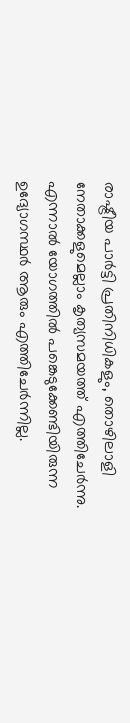രാഷ്ട്രീയ പാർട്ടി പ്രതിനിധികളും, തൊഴിലാളി നേതാക്കളുമെല്ലാം കൃത്യസമയത്ത് എത്തിചേർന്നു. എന്നാൽ യോഗത്തിൽ പങ്കെടുക്കേണ്ടിയിരുന്ന ഉദ്യോഗസ്ഥർ ആരും എത്തിചേർന്നില്ല.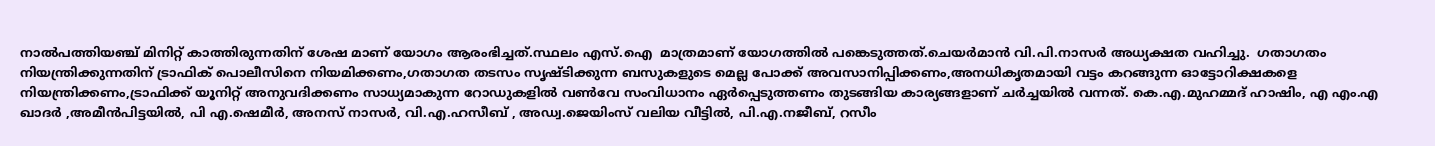നാൽപത്തിയഞ്ച് മിനിറ്റ് കാത്തിരുന്നതിന് ശേഷ മാണ് യോഗം ആരംഭിച്ചത്.സ്ഥലം എസ്.ഐ  മാത്രമാണ് യോഗത്തിൽ പങ്കെടുത്തത്.ചെയർമാൻ വി.പി.നാസർ അധ്യക്ഷത വഹിച്ചു.  ഗതാഗതം നിയന്ത്രിക്കുന്നതിന് ട്രാഫിക് പൊലീസിനെ നിയമിക്കണം,ഗതാഗത തടസം സൃഷ്ടിക്കുന്ന ബസുകളുടെ മെല്ല പോക്ക് അവസാനിപ്പിക്കണം,അനധികൃതമായി വട്ടം കറങ്ങുന്ന ഓട്ടോറിക്ഷകളെ നിയന്ത്രിക്കണം,ട്രാഫിക്ക് യൂനിറ്റ് അനുവദിക്കണം സാധ്യമാകുന്ന റോഡുകളിൽ വൺവേ സംവിധാനം ഏർപ്പെടുത്തണം തുടങ്ങിയ കാര്യങ്ങളാണ് ചർച്ചയിൽ വന്നത്. കെ.എ.മുഹമ്മദ് ഹാഷിം, എ എം.എ ഖാദർ ,അമീൻപിട്ടയിൽ, പി എ.ഷെമീർ, അനസ് നാസർ, വി.എ.ഹസീബ് , അഡ്വ.ജെയിംസ് വലിയ വീട്ടിൽ, പി.എ.നജീബ്, റസീം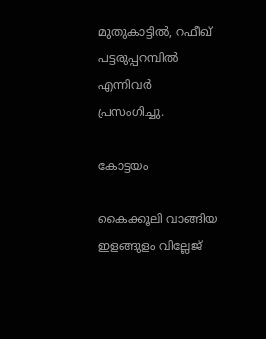മുതുകാട്ടിൽ, റഫീഖ് പട്ടരുപ്പറമ്പിൽ എന്നിവർ പ്രസംഗിച്ചു.

കോട്ടയം

കൈക്കൂലി വാങ്ങിയ ഇളങ്ങുളം വില്ലേജ്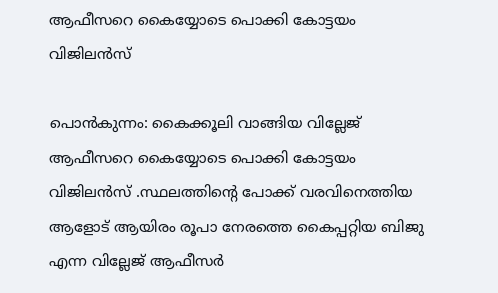ആഫീസറെ കൈയ്യോടെ പൊക്കി കോട്ടയം വിജിലൻസ്

പൊൻകുന്നം: കൈക്കൂലി വാങ്ങിയ വില്ലേജ് ആഫീസറെ കൈയ്യോടെ പൊക്കി കോട്ടയം വിജിലൻസ് .സ്ഥലത്തിൻ്റെ പോക്ക് വരവിനെത്തിയ ആളോട് ആയിരം രൂപാ നേരത്തെ കൈപ്പറ്റിയ ബിജു എന്ന വില്ലേജ് ആഫീസർ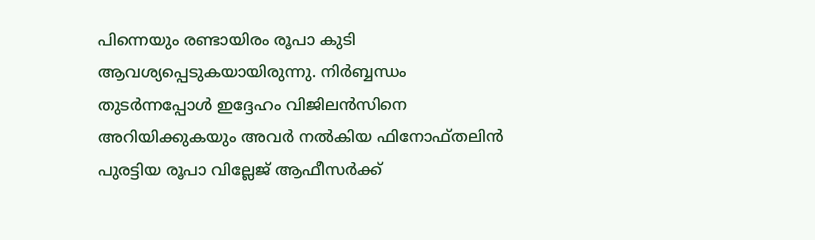പിന്നെയും രണ്ടായിരം രൂപാ കുടി ആവശ്യപ്പെടുകയായിരുന്നു. നിർബ്ബന്ധം തുടർന്നപ്പോൾ ഇദ്ദേഹം വിജിലൻസിനെ അറിയിക്കുകയും അവർ നൽകിയ ഫിനോഫ്തലിൻ പുരട്ടിയ രൂപാ വില്ലേജ് ആഫീസർക്ക്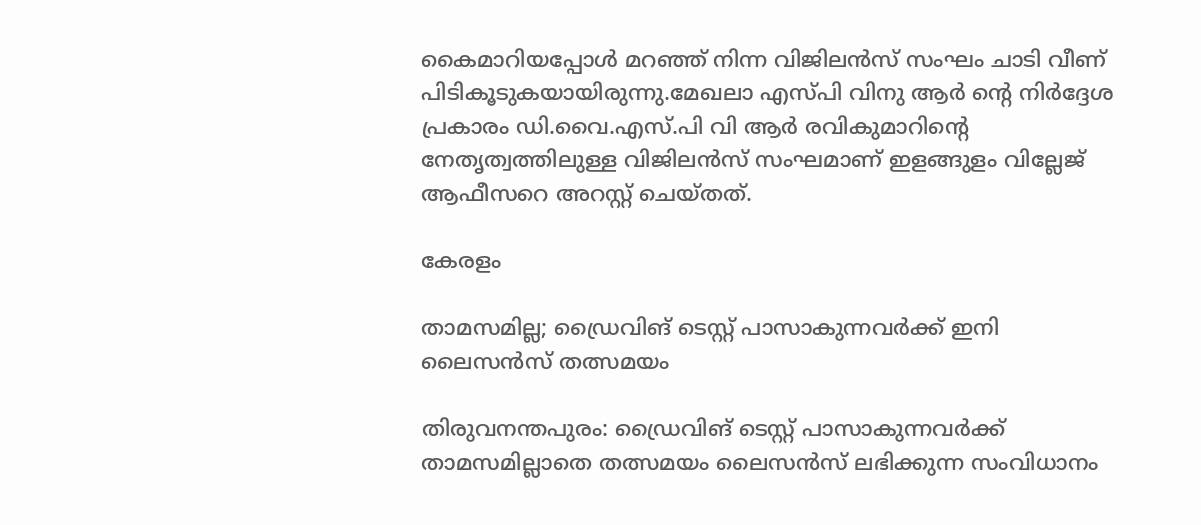കൈമാറിയപ്പോൾ മറഞ്ഞ് നിന്ന വിജിലൻസ് സംഘം ചാടി വീണ് പിടികൂടുകയായിരുന്നു.മേഖലാ എസ്‌പി വിനു ആർ ൻ്റെ നിർദ്ദേശ പ്രകാരം ഡി.വൈ.എസ്.പി വി ആർ രവികുമാറിൻ്റെ നേതൃത്വത്തിലുള്ള വിജിലൻസ് സംഘമാണ് ഇളങ്ങുളം വില്ലേജ് ആഫീസറെ അറസ്റ്റ് ചെയ്തത്.

കേരളം

താമസമില്ല; ഡ്രൈവിങ് ടെസ്റ്റ് പാസാകുന്നവര്‍ക്ക് ഇനി ലൈസന്‍സ് തത്സമയം

തിരുവനന്തപുരം: ഡ്രൈവിങ് ടെസ്റ്റ് പാസാകുന്നവര്‍ക്ക് താമസമില്ലാതെ തത്സമയം ലൈസന്‍സ് ലഭിക്കുന്ന സംവിധാനം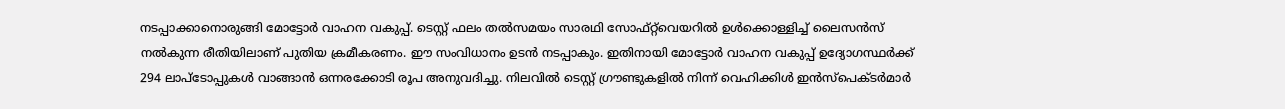നടപ്പാക്കാനൊരുങ്ങി മോട്ടോര്‍ വാഹന വകുപ്പ്. ടെസ്റ്റ് ഫലം തല്‍സമയം സാരഥി സോഫ്റ്റ്‍വെയറില്‍ ഉള്‍ക്കൊള്ളിച്ച് ലൈസന്‍സ് നല്‍കുന്ന രീതിയിലാണ് പുതിയ ക്രമീകരണം. ഈ സംവിധാനം ഉടന്‍ നടപ്പാകും. ഇതിനായി മോട്ടോര്‍ വാഹന വകുപ്പ് ഉദ്യോഗസ്ഥര്‍ക്ക് 294 ലാപ്‌ടോപ്പുകള്‍ വാങ്ങാന്‍ ഒന്നരക്കോടി രൂപ അനുവദിച്ചു. നിലവില്‍ ടെസ്റ്റ് ഗ്രൗണ്ടുകളില്‍ നിന്ന് വെഹിക്കിള്‍ ഇന്‍സ്പെക്ടര്‍മാര്‍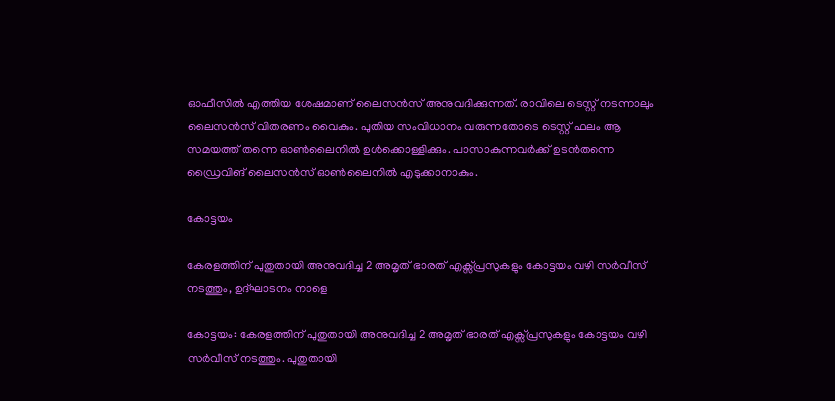ഓഫീസില്‍ എത്തിയ ശേഷമാണ് ലൈസന്‍സ് അനുവദിക്കുന്നത്. രാവിലെ ടെസ്റ്റ് നടന്നാലും ലൈസന്‍സ് വിതരണം വൈകും. പുതിയ സംവിധാനം വരുന്നതോടെ ടെസ്റ്റ് ഫലം ആ സമയത്ത് തന്നെ ഓണ്‍ലൈനില്‍ ഉള്‍ക്കൊള്ളിക്കും. പാസാകുന്നവര്‍ക്ക് ഉടന്‍തന്നെ ഡ്രൈവിങ് ലൈസന്‍സ് ഓണ്‍ലൈനില്‍ എടുക്കാനാകും.

കോട്ടയം

കേരളത്തിന് പുതുതായി അനുവദിച്ച 2 അമൃത് ഭാരത് എക്സ്പ്രസുകളും കോട്ടയം വഴി സർവീസ് നടത്തും, ഉദ്ഘാടനം നാളെ

കോട്ടയം: കേരളത്തിന് പുതുതായി അനുവദിച്ച 2 അമൃത് ഭാരത് എക്സ്പ്രസുകളും കോട്ടയം വഴി സർവീസ് നടത്തും. പുതുതായി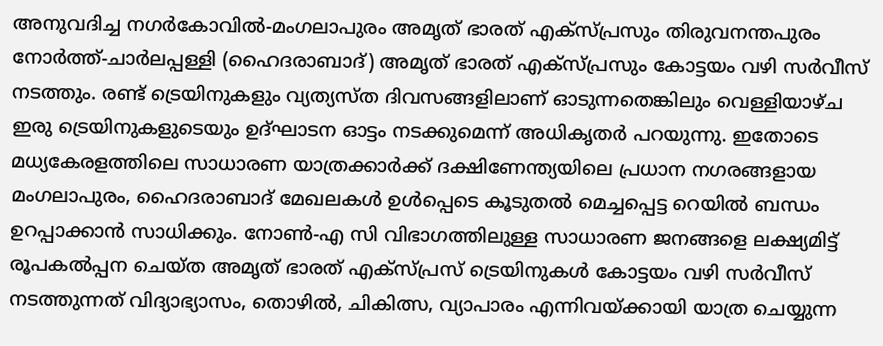അനുവദിച്ച നഗർകോവിൽ-മംഗലാപുരം അമൃത് ഭാരത് എക്സ്പ്രസും തിരുവനന്തപുരം നോർത്ത്-ചാർലപ്പള്ളി (ഹൈദരാബാദ്) അമൃത് ഭാരത് എക്സ്പ്രസും കോട്ടയം വഴി സർവീസ് നടത്തും. രണ്ട് ട്രെയിനുകളും വ്യത്യസ്‌ത ദിവസങ്ങളിലാണ് ഓടുന്നതെങ്കിലും വെള്ളിയാഴ്ച ഇരു ട്രെയിനുകളുടെയും ഉദ്ഘാടന ഓട്ടം നടക്കുമെന്ന് അധികൃതർ പറയുന്നു. ഇതോടെ മധ്യകേരളത്തിലെ സാധാരണ യാത്രക്കാർക്ക് ദക്ഷിണേന്ത്യയിലെ പ്രധാന നഗരങ്ങളായ മംഗലാപുരം, ഹൈദരാബാദ് മേഖലകൾ ഉൾപ്പെടെ കൂടുതൽ മെച്ചപ്പെട്ട റെയിൽ ബന്ധം ഉറപ്പാക്കാൻ സാധിക്കും. നോൺ-എ സി വിഭാഗത്തിലുള്ള സാധാരണ ജനങ്ങളെ ലക്ഷ്യമിട്ട് രൂപകൽപ്പന ചെയ്ത അമൃത് ഭാരത് എക്‌സ്പ്രസ് ട്രെയിനുകൾ കോട്ടയം വഴി സർവീസ് നടത്തുന്നത് വിദ്യാഭ്യാസം, തൊഴിൽ, ചികിത്സ, വ്യാപാരം എന്നിവയ്ക്കായി യാത്ര ചെയ്യുന്ന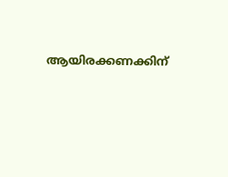ആയിരക്കണക്കിന്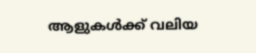ആളുകൾക്ക് വലിയ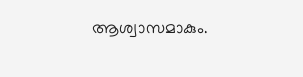ആശ്വാസമാകും.